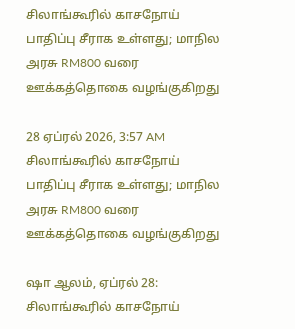சிலாங்கூரில் காசநோய் பாதிப்பு சீராக உள்ளது; மாநில அரசு RM800 வரை ஊக்கத்தொகை வழங்குகிறது

28 ஏப்ரல் 2026, 3:57 AM
சிலாங்கூரில் காசநோய் பாதிப்பு சீராக உள்ளது; மாநில அரசு RM800 வரை ஊக்கத்தொகை வழங்குகிறது

ஷா ஆலம், ஏப்ரல் 28: சிலாங்கூரில் காசநோய்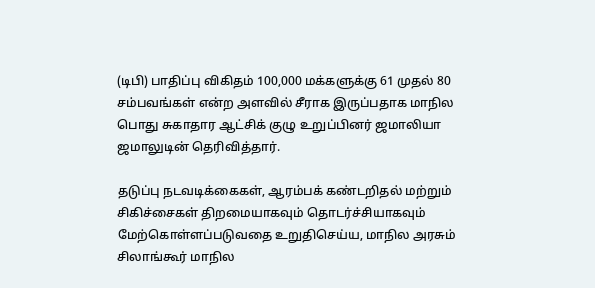(டிபி) பாதிப்பு விகிதம் 100,000 மக்களுக்கு 61 முதல் 80 சம்பவங்கள் என்ற அளவில் சீராக இருப்பதாக மாநில பொது சுகாதார ஆட்சிக் குழு உறுப்பினர் ஜமாலியா ஜமாலுடின் தெரிவித்தார்.

தடுப்பு நடவடிக்கைகள், ஆரம்பக் கண்டறிதல் மற்றும் சிகிச்சைகள் திறமையாகவும் தொடர்ச்சியாகவும் மேற்கொள்ளப்படுவதை உறுதிசெய்ய, மாநில அரசும் சிலாங்கூர் மாநில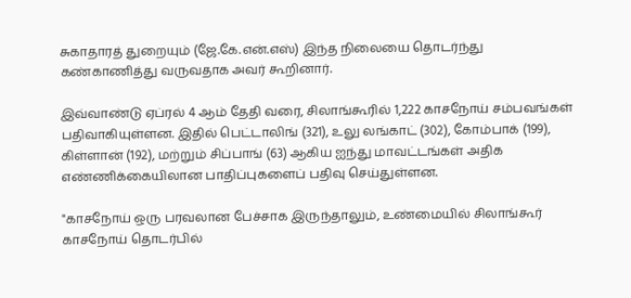சுகாதாரத் துறையும் (ஜே.கே.என்.எஸ்) இந்த நிலையை தொடர்ந்து கண்காணித்து வருவதாக அவர் கூறினார்.

இவ்வாண்டு ஏப்ரல் 4 ஆம் தேதி வரை, சிலாங்கூரில் 1,222 காசநோய் சம்பவங்கள் பதிவாகியுள்ளன. இதில் பெட்டாலிங் (321), உலு லங்காட் (302), கோம்பாக் (199), கிள்ளான் (192), மற்றும் சிப்பாங் (63) ஆகிய ஐந்து மாவட்டங்கள் அதிக எண்ணிக்கையிலான பாதிப்புகளைப் பதிவு செய்துள்ளன.

"காசநோய் ஒரு பரவலான பேச்சாக இருந்தாலும், உண்மையில் சிலாங்கூர் காசநோய் தொடர்பில்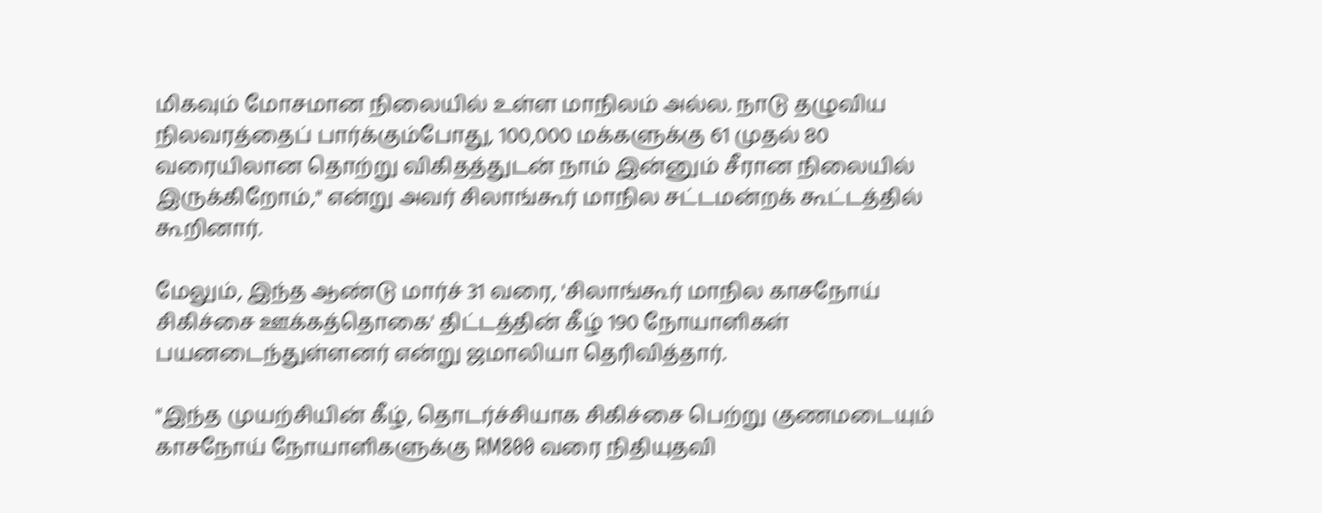மிகவும் மோசமான நிலையில் உள்ள மாநிலம் அல்ல. நாடு தழுவிய நிலவரத்தைப் பார்க்கும்போது, 100,000 மக்களுக்கு 61 முதல் 80 வரையிலான தொற்று விகிதத்துடன் நாம் இன்னும் சீரான நிலையில் இருக்கிறோம்," என்று அவர் சிலாங்கூர் மாநில சட்டமன்றக் கூட்டத்தில்
கூறினார்.

மேலும், இந்த ஆண்டு மார்ச் 31 வரை, 'சிலாங்கூர் மாநில காசநோய் சிகிச்சை ஊக்கத்தொகை' திட்டத்தின் கீழ் 190 நோயாளிகள் பயனடைந்துள்ளனர் என்று ஜமாலியா தெரிவித்தார்.

"இந்த முயற்சியின் கீழ், தொடர்ச்சியாக சிகிச்சை பெற்று குணமடையும் காசநோய் நோயாளிகளுக்கு RM800 வரை நிதியுதவி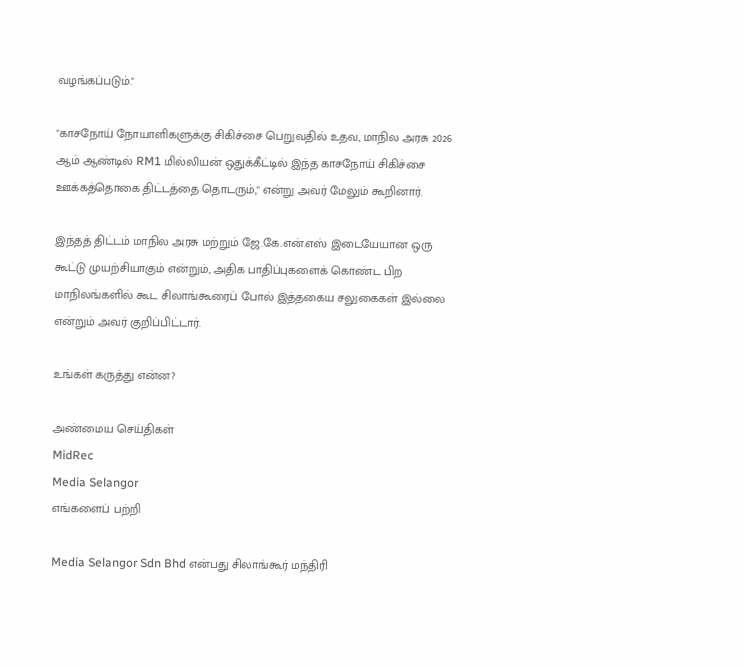வழங்கப்படும்."

"காசநோய் நோயாளிகளுக்கு சிகிச்சை பெறுவதில் உதவ, மாநில அரசு 2026 ஆம் ஆண்டில் RM1 மில்லியன் ஒதுக்கீட்டில் இந்த காசநோய் சிகிச்சை ஊக்கத்தொகை திட்டத்தை தொடரும்," என்று அவர் மேலும் கூறினார்.

இந்தத் திட்டம் மாநில அரசு மற்றும் ஜே.கே.என்.எஸ் இடையேயான ஒரு கூட்டு முயற்சியாகும் என்றும், அதிக பாதிப்புகளைக் கொண்ட பிற மாநிலங்களில் கூட சிலாங்கூரைப் போல் இத்தகைய சலுகைகள் இல்லை என்றும் அவர் குறிப்பிட்டார்.

உங்கள் கருத்து என்ன?

அண்மைய செய்திகள்
MidRec
Media Selangor
எங்களைப் பற்றி

Media Selangor Sdn Bhd என்பது சிலாங்கூர் மந்திரி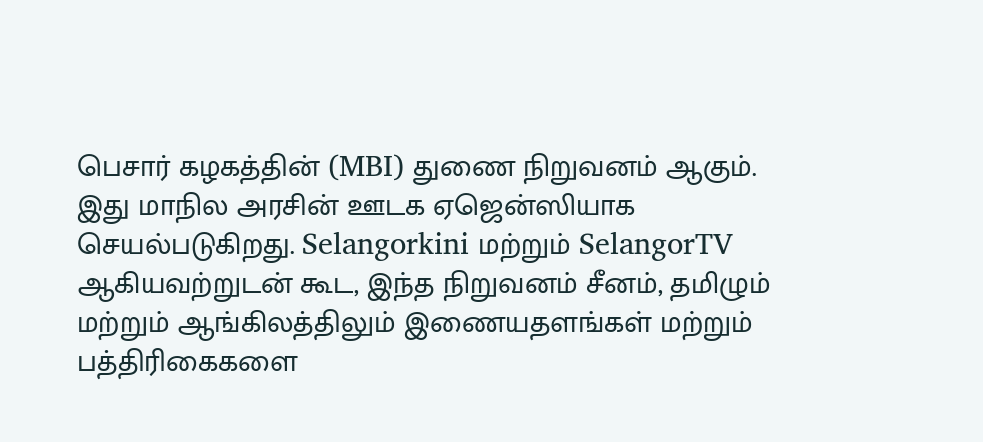பெசார் கழகத்தின் (MBI) துணை நிறுவனம் ஆகும். இது மாநில அரசின் ஊடக ஏஜென்ஸியாக செயல்படுகிறது. Selangorkini மற்றும் SelangorTV ஆகியவற்றுடன் கூட, இந்த நிறுவனம் சீனம், தமிழும் மற்றும் ஆங்கிலத்திலும் இணையதளங்கள் மற்றும் பத்திரிகைகளை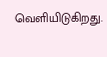வெளியிடுகிறது.